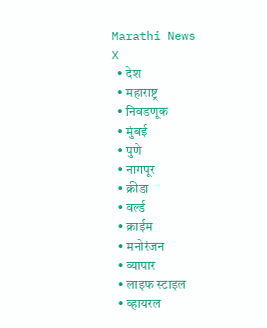Marathi News
X
  • देश
  • महाराष्ट्र
  • निवडणूक
  • मुंबई
  • पुणे
  • नागपूर
  • क्रीडा
  • वर्ल्ड
  • क्राईम
  • मनोरंजन
  • व्यापार
  • लाइफ स्टाइल
  • व्हायरल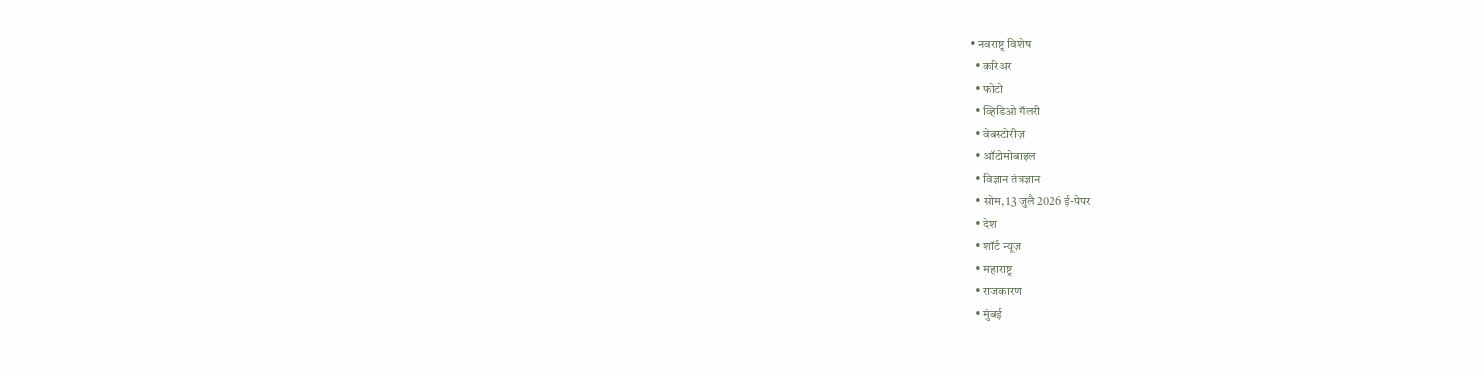• नवराष्ट्र विशेष
  • करिअर
  • फोटो
  • व्हिडिओ गॅलरी
  • वेबस्टोरीज़
  • ऑटोमोबाइल
  • विज्ञान तंत्रज्ञान
  • सोम, 13 जुलै 2026 ई-पेपर
  • देश
  • शॉर्ट न्यूज़
  • महाराष्ट्र
  • राजकारण
  • मुंबई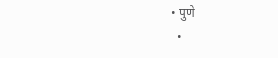• पुणे
  •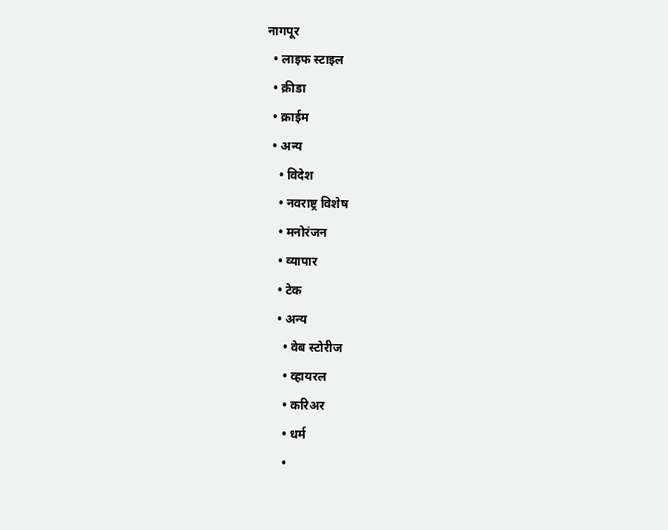नागपूर
  • लाइफ स्टाइल
  • क्रीडा
  • क्राईम
  • अन्य
    • विदेश
    • नवराष्ट्र विशेष
    • मनोरंजन
    • व्यापार
    • टेक
    • अन्य
      • वेब स्टोरीज
      • व्हायरल
      • करिअर
      • धर्म
      •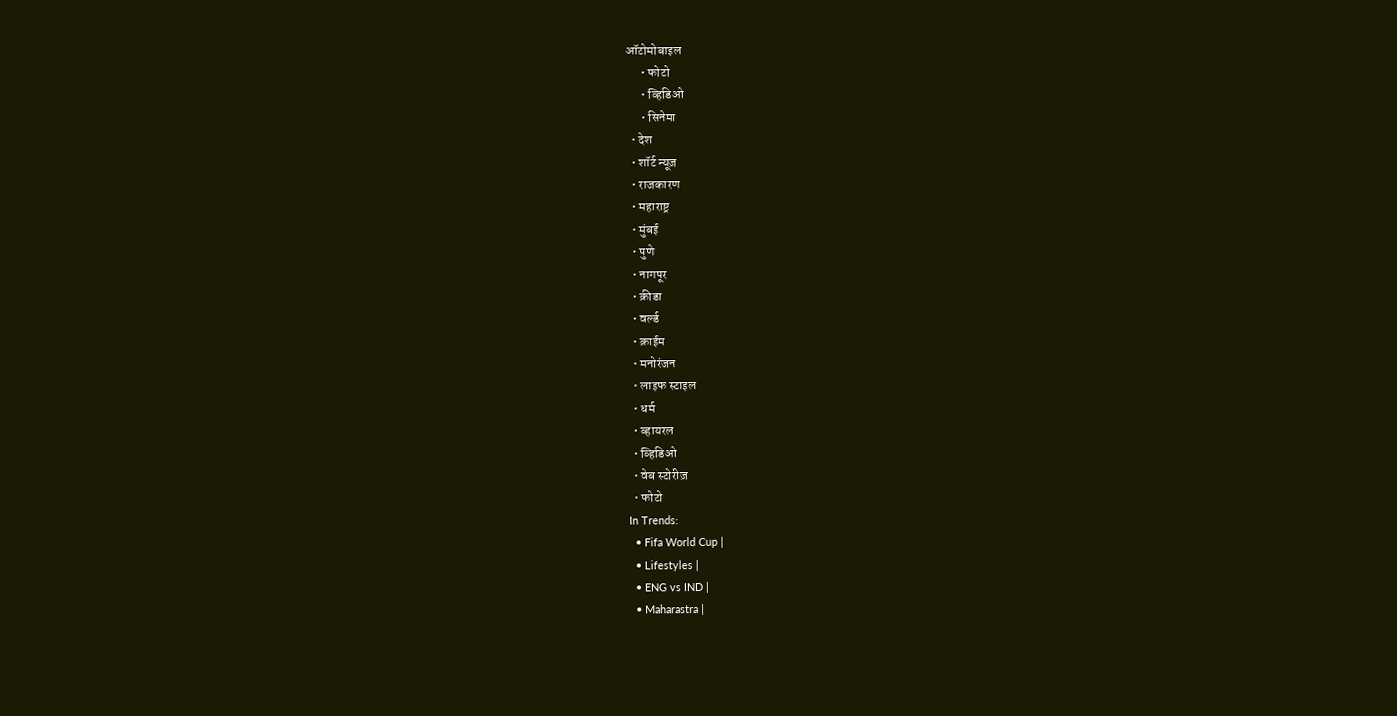ऑटोमोबाइल
      • फोटो
      • व्हिडिओ
      • सिनेमा
  • देश
  • शॉर्ट न्यूज़
  • राजकारण
  • महाराष्ट्र
  • मुंबई
  • पुणे
  • नागपूर
  • क्रीडा
  • वर्ल्ड
  • क्राईम
  • मनोरंजन
  • लाइफ स्टाइल
  • धर्म
  • व्हायरल
  • व्हिडिओ
  • वेब स्टोरीज़
  • फोटो
In Trends:
  • Fifa World Cup |
  • Lifestyles |
  • ENG vs IND |
  • Maharastra |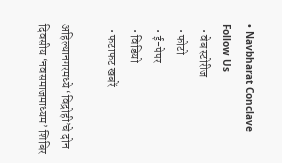• Navbharat Conclave
Follow Us
  • वेब स्टोरीज
  • फोटो
  • ई-पेपर
  • विडियो
  • फटाफट खबरें

अहिल्यानगरमध्ये ‘विद्रोही’चे दोन दिवसीय ‘नवसमाजमाध्यम’ शिबिर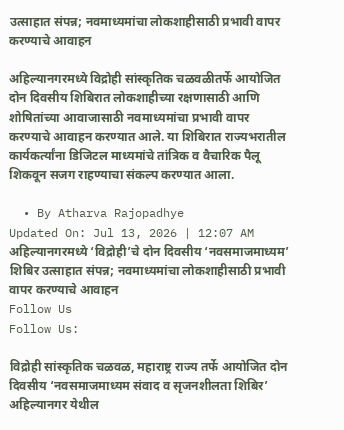उत्साहात संपन्न; नवमाध्यमांचा लोकशाहीसाठी प्रभावी वापर करण्याचे आवाहन

अहिल्यानगरमध्ये विद्रोही सांस्कृतिक चळवळीतर्फे आयोजित दोन दिवसीय शिबिरात लोकशाहीच्या रक्षणासाठी आणि शोषितांच्या आवाजासाठी नवमाध्यमांचा प्रभावी वापर करण्याचे आवाहन करण्यात आले. या शिबिरात राज्यभरातील कार्यकर्त्यांना डिजिटल माध्यमांचे तांत्रिक व वैचारिक पैलू शिकवून सजग राहण्याचा संकल्प करण्यात आला.

  • By Atharva Rajopadhye
Updated On: Jul 13, 2026 | 12:07 AM
अहिल्यानगरमध्ये ‘विद्रोही’चे दोन दिवसीय ‘नवसमाजमाध्यम’ शिबिर उत्साहात संपन्न; नवमाध्यमांचा लोकशाहीसाठी प्रभावी वापर करण्याचे आवाहन
Follow Us
Follow Us:

विद्रोही सांस्कृतिक चळवळ, महाराष्ट्र राज्य तर्फे आयोजित दोन दिवसीय ‘नवसमाजमाध्यम संवाद व सृजनशीलता शिबिर’ अहिल्यानगर येथील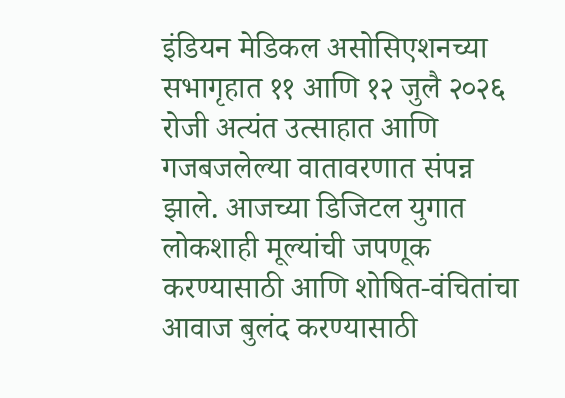इंडियन मेडिकल असोसिएशनच्या सभागृहात ११ आणि १२ जुलै २०२६ रोजी अत्यंत उत्साहात आणि गजबजलेल्या वातावरणात संपन्न झाले. आजच्या डिजिटल युगात लोकशाही मूल्यांची जपणूक करण्यासाठी आणि शोषित-वंचितांचा आवाज बुलंद करण्यासाठी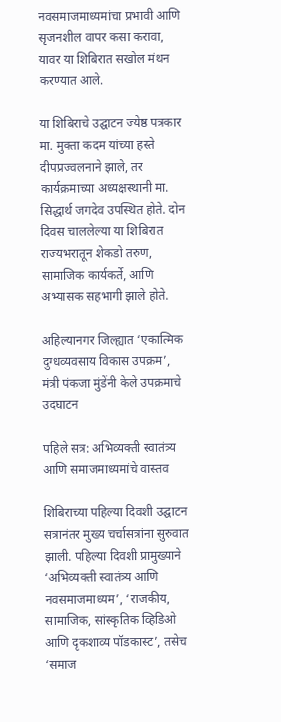नवसमाजमाध्यमांचा प्रभावी आणि सृजनशील वापर कसा करावा, यावर या शिबिरात सखोल मंथन करण्यात आले.

या शिबिराचे उद्घाटन ज्येष्ठ पत्रकार मा. मुक्ता कदम यांच्या हस्ते दीपप्रज्वलनाने झाले, तर कार्यक्रमाच्या अध्यक्षस्थानी मा. सिद्धार्थ जगदेव उपस्थित होते. दोन दिवस चाललेल्या या शिबिरात राज्यभरातून शेकडो तरुण, सामाजिक कार्यकर्ते, आणि अभ्यासक सहभागी झाले होते.

अहिल्यानगर जिल्ह्यात ‘एकात्मिक दुग्धव्यवसाय विकास उपक्रम’, मंत्री पंकजा मुंडेंनी केले उपक्रमाचे उदघाटन

पहिले सत्र: अभिव्यक्ती स्वातंत्र्य आणि समाजमाध्यमांचे वास्तव

शिबिराच्या पहिल्या दिवशी उद्घाटन सत्रानंतर मुख्य चर्चासत्रांना सुरुवात झाली. पहिल्या दिवशी प्रामुख्याने ‘अभिव्यक्ती स्वातंत्र्य आणि नवसमाजमाध्यम’, ‘राजकीय, सामाजिक, सांस्कृतिक व्हिडिओ आणि दृकशाव्य पॉडकास्ट’, तसेच ‘समाज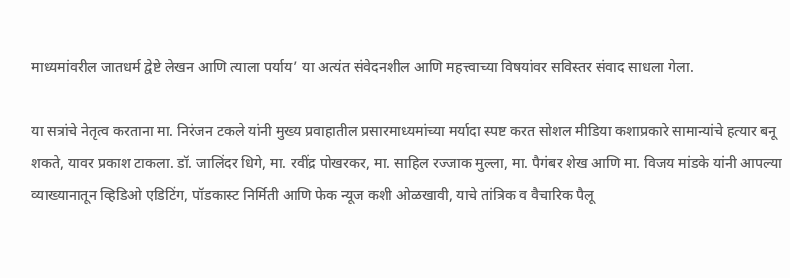माध्यमांवरील जातधर्म द्वेष्टे लेखन आणि त्याला पर्याय’ या अत्यंत संवेदनशील आणि महत्त्वाच्या विषयांवर सविस्तर संवाद साधला गेला.

या सत्रांचे नेतृत्व करताना मा. निरंजन टकले यांनी मुख्य प्रवाहातील प्रसारमाध्यमांच्या मर्यादा स्पष्ट करत सोशल मीडिया कशाप्रकारे सामान्यांचे हत्यार बनू शकते, यावर प्रकाश टाकला. डॉ. जालिंदर धिगे, मा. रवींद्र पोखरकर, मा. साहिल रज्जाक मुल्ला, मा. पैगंबर शेख आणि मा. विजय मांडके यांनी आपल्या व्याख्यानातून व्हिडिओ एडिटिंग, पॉडकास्ट निर्मिती आणि फेक न्यूज कशी ओळखावी, याचे तांत्रिक व वैचारिक पैलू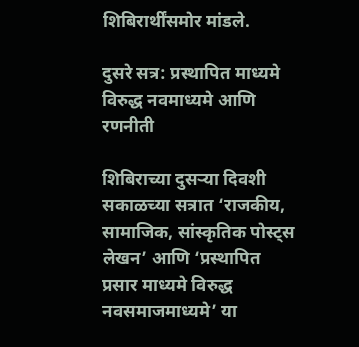शिबिरार्थींसमोर मांडले.

दुसरे सत्र: प्रस्थापित माध्यमे विरुद्ध नवमाध्यमे आणि रणनीती

शिबिराच्या दुसऱ्या दिवशी सकाळच्या सत्रात ‘राजकीय, सामाजिक, सांस्कृतिक पोस्ट्स लेखन’ आणि ‘प्रस्थापित प्रसार माध्यमे विरुद्ध नवसमाजमाध्यमे’ या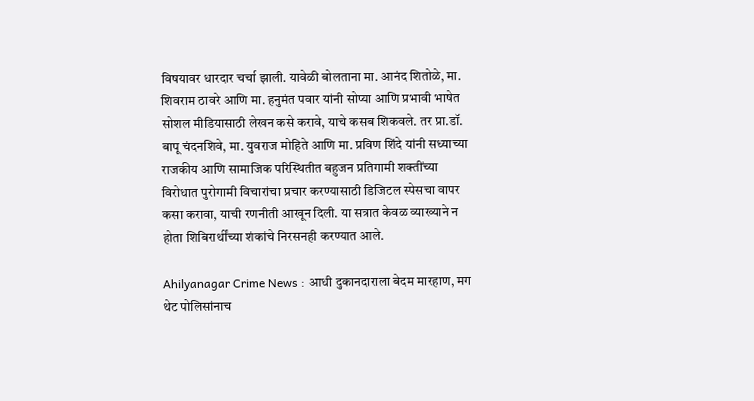विषयावर धारदार चर्चा झाली. यावेळी बोलताना मा. आनंद शितोळे, मा. शिवराम ठावरे आणि मा. हनुमंत पवार यांनी सोप्या आणि प्रभावी भाषेत सोशल मीडियासाठी लेखन कसे करावे, याचे कसब शिकवले. तर प्रा.डॉ. बापू चंदनशिवे, मा. युवराज मोहिते आणि मा. प्रविण शिंदे यांनी सध्याच्या राजकीय आणि सामाजिक परिस्थितीत बहुजन प्रतिगामी शक्तींच्या विरोधात पुरोगामी विचारांचा प्रचार करण्यासाठी डिजिटल स्पेसचा वापर कसा करावा, याची रणनीती आखून दिली. या सत्रात केवळ व्याख्याने न होता शिबिरार्थींच्या शंकांचे निरसनही करण्यात आले.

Ahilyanagar Crime News : आधी दुकानदाराला बेदम मारहाण, मग थेट पोलिसांनाच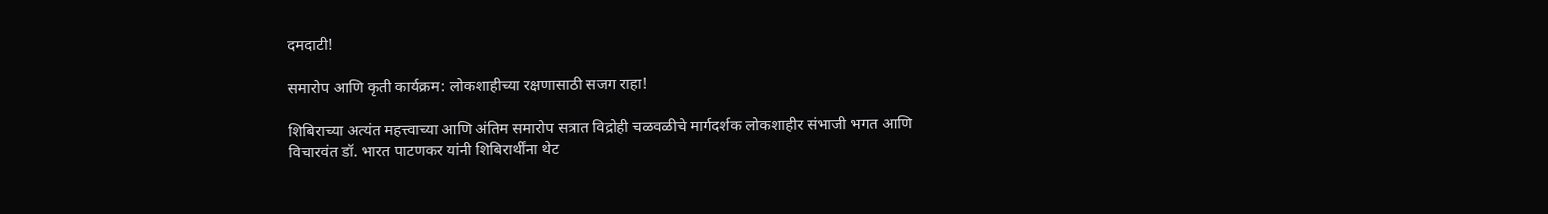दमदाटी!

समारोप आणि कृती कार्यक्रम: लोकशाहीच्या रक्षणासाठी सजग राहा!

शिबिराच्या अत्यंत महत्त्वाच्या आणि अंतिम समारोप सत्रात विद्रोही चळवळीचे मार्गदर्शक लोकशाहीर संभाजी भगत आणि विचारवंत डॉ. भारत पाटणकर यांनी शिबिरार्थींना थेट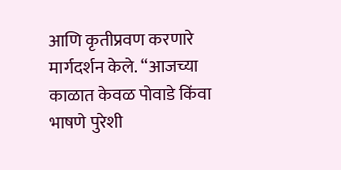आणि कृतीप्रवण करणारे मार्गदर्शन केले. “आजच्या काळात केवळ पोवाडे किंवा भाषणे पुरेशी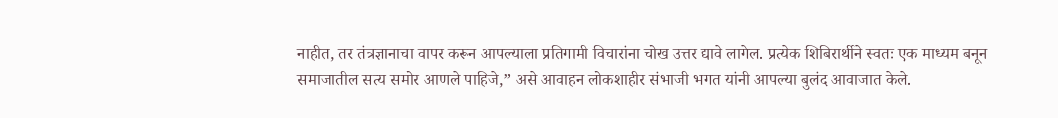नाहीत, तर तंत्रज्ञानाचा वापर करून आपल्याला प्रतिगामी विचारांना चोख उत्तर द्यावे लागेल. प्रत्येक शिबिरार्थीने स्वतः एक माध्यम बनून समाजातील सत्य समोर आणले पाहिजे,” असे आवाहन लोकशाहीर संभाजी भगत यांनी आपल्या बुलंद आवाजात केले.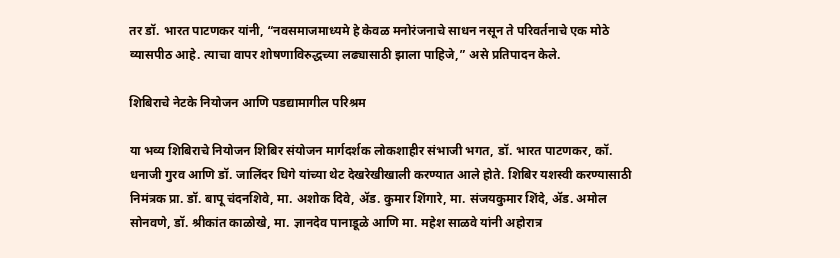तर डॉ. भारत पाटणकर यांनी, “नवसमाजमाध्यमे हे केवळ मनोरंजनाचे साधन नसून ते परिवर्तनाचे एक मोठे व्यासपीठ आहे. त्याचा वापर शोषणाविरुद्धच्या लढ्यासाठी झाला पाहिजे,” असे प्रतिपादन केले.

शिबिराचे नेटके नियोजन आणि पडद्यामागील परिश्रम

या भव्य शिबिराचे नियोजन शिबिर संयोजन मार्गदर्शक लोकशाहीर संभाजी भगत, डॉ. भारत पाटणकर, कॉ. धनाजी गुरव आणि डॉ. जालिंदर धिगे यांच्या थेट देखरेखीखाली करण्यात आले होते. शिबिर यशस्वी करण्यासाठी निमंत्रक प्रा. डॉ. बापू चंदनशिवे, मा. अशोक दिवे, ॲड. कुमार शिंगारे, मा. संजयकुमार शिंदे, ॲड. अमोल सोनवणे, डॉ. श्रीकांत काळोखे, मा. ज्ञानदेव पानाडूळे आणि मा. महेश साळवे यांनी अहोरात्र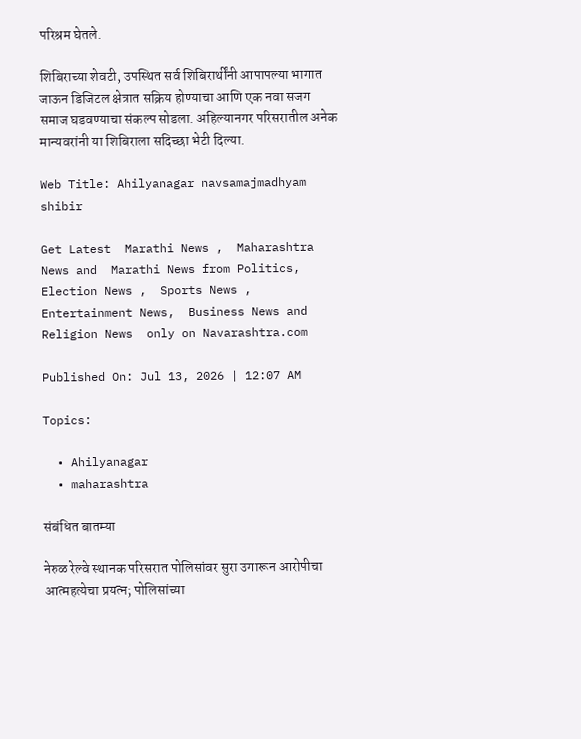परिश्रम घेतले.

शिबिराच्या शेवटी, उपस्थित सर्व शिबिरार्थींनी आपापल्या भागात जाऊन डिजिटल क्षेत्रात सक्रिय होण्याचा आणि एक नवा सजग समाज घडवण्याचा संकल्प सोडला. अहिल्यानगर परिसरातील अनेक मान्यवरांनी या शिबिराला सदिच्छा भेटी दिल्या.

Web Title: Ahilyanagar navsamajmadhyam shibir

Get Latest  Marathi News ,  Maharashtra News and  Marathi News from Politics,  Election News ,  Sports News ,  Entertainment News,  Business News and   Religion News  only on Navarashtra.com

Published On: Jul 13, 2026 | 12:07 AM

Topics:

  • Ahilyanagar
  • maharashtra

संबंधित बातम्या

नेरुळ रेल्वे स्थानक परिसरात पोलिसांवर सुरा उगारून आरोपीचा आत्महत्येचा प्रयत्न; पोलिसांच्या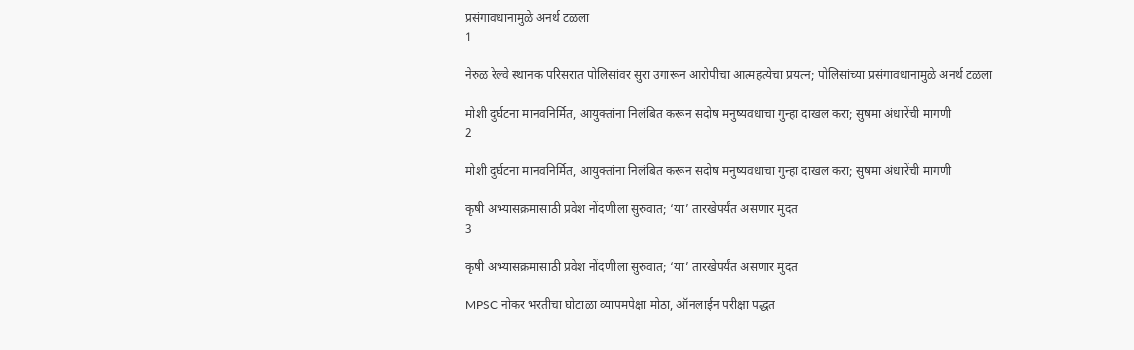प्रसंगावधानामुळे अनर्थ टळला
1

नेरुळ रेल्वे स्थानक परिसरात पोलिसांवर सुरा उगारून आरोपीचा आत्महत्येचा प्रयत्न; पोलिसांच्या प्रसंगावधानामुळे अनर्थ टळला

मोशी दुर्घटना मानवनिर्मित, आयुक्तांना निलंबित करून सदोष मनुष्यवधाचा गुन्हा दाखल करा; सुषमा अंधारेंची मागणी
2

मोशी दुर्घटना मानवनिर्मित, आयुक्तांना निलंबित करून सदोष मनुष्यवधाचा गुन्हा दाखल करा; सुषमा अंधारेंची मागणी

कृषी अभ्यासक्रमासाठी प्रवेश नोंदणीला सुरुवात; ‘या’ तारखेपर्यंत असणार मुदत
3

कृषी अभ्यासक्रमासाठी प्रवेश नोंदणीला सुरुवात; ‘या’ तारखेपर्यंत असणार मुदत

MPSC नोकर भरतीचा घोटाळा व्यापमपेक्षा मोठा, ऑनलाईन परीक्षा पद्धत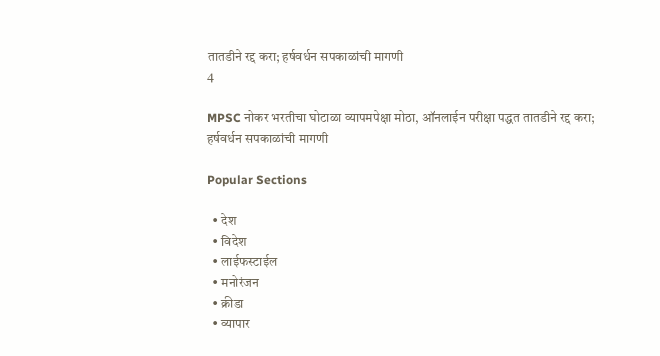तातडीने रद्द करा; हर्षवर्धन सपकाळांची मागणी
4

MPSC नोकर भरतीचा घोटाळा व्यापमपेक्षा मोठा, ऑनलाईन परीक्षा पद्धत तातडीने रद्द करा; हर्षवर्धन सपकाळांची मागणी

Popular Sections

  • देश
  • विदेश
  • लाईफस्टाईल
  • मनोरंजन
  • क्रीडा
  • व्यापार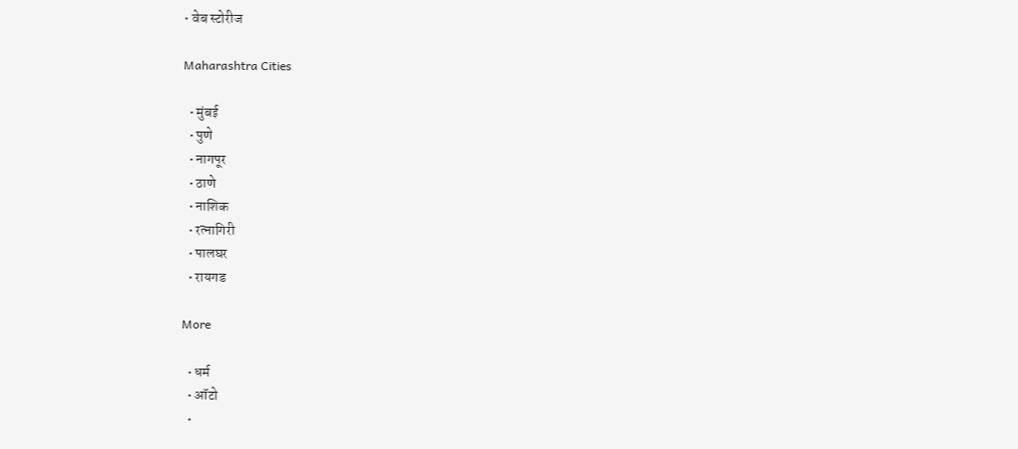• वेब स्टोरीज

Maharashtra Cities

  • मुंबई
  • पुणे
  • नागपूर
  • ठाणे
  • नाशिक
  • रत्नागिरी
  • पालघर
  • रायगड

More

  • धर्म
  • ऑटो
  •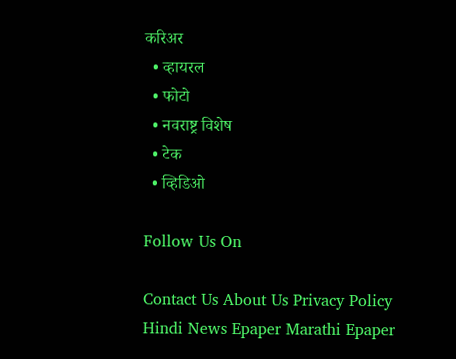करिअर
  • व्हायरल
  • फोटो
  • नवराष्ट्र विशेष
  • टेक
  • व्हिडिओ

Follow Us On

Contact Us About Us Privacy Policy
Hindi News Epaper Marathi Epaper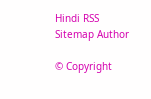Hindi RSS Sitemap Author

© Copyright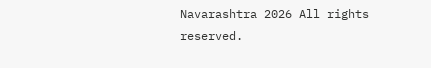Navarashtra 2026 All rights reserved.